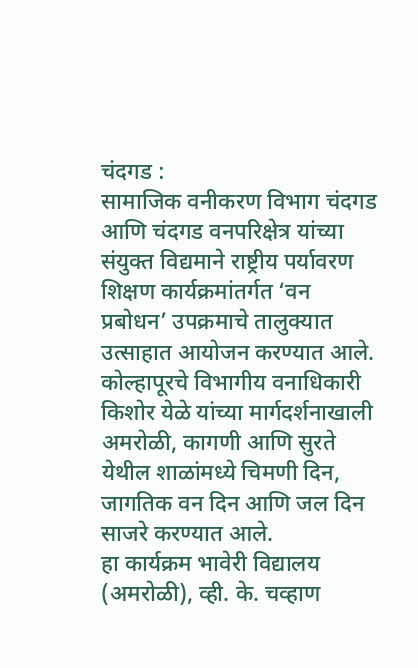चंदगड :
सामाजिक वनीकरण विभाग चंदगड आणि चंदगड वनपरिक्षेत्र यांच्या संयुक्त विद्यमाने राष्ट्रीय पर्यावरण शिक्षण कार्यक्रमांतर्गत ‘वन प्रबोधन’ उपक्रमाचे तालुक्यात उत्साहात आयोजन करण्यात आले.
कोल्हापूरचे विभागीय वनाधिकारी किशोर येळे यांच्या मार्गदर्शनाखाली अमरोळी, कागणी आणि सुरते येथील शाळांमध्ये चिमणी दिन, जागतिक वन दिन आणि जल दिन साजरे करण्यात आले.
हा कार्यक्रम भावेरी विद्यालय (अमरोळी), व्ही. के. चव्हाण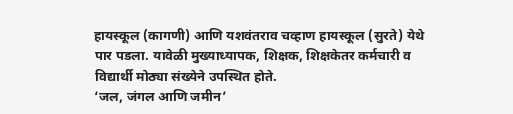हायस्कूल (कागणी) आणि यशवंतराव चव्हाण हायस्कूल (सुरते) येथे पार पडला. यावेळी मुख्याध्यापक, शिक्षक, शिक्षकेतर कर्मचारी व विद्यार्थी मोठ्या संख्येने उपस्थित होते.
‘जल, जंगल आणि जमीन’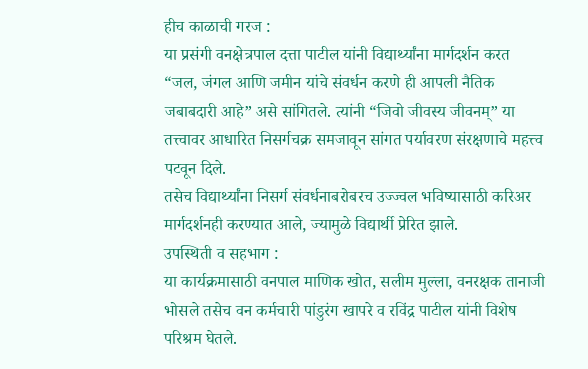हीच काळाची गरज :
या प्रसंगी वनक्षेत्रपाल दत्ता पाटील यांनी विद्यार्थ्यांना मार्गदर्शन करत “जल, जंगल आणि जमीन यांचे संवर्धन करणे ही आपली नैतिक जबाबदारी आहे” असे सांगितले. त्यांनी “जिवो जीवस्य जीवनम्” या तत्त्वावर आधारित निसर्गचक्र समजावून सांगत पर्यावरण संरक्षणाचे महत्त्व पटवून दिले.
तसेच विद्यार्थ्यांना निसर्ग संवर्धनाबरोबरच उज्ज्वल भविष्यासाठी करिअर मार्गदर्शनही करण्यात आले, ज्यामुळे विद्यार्थी प्रेरित झाले.
उपस्थिती व सहभाग :
या कार्यक्रमासाठी वनपाल माणिक खोत, सलीम मुल्ला, वनरक्षक तानाजी भोसले तसेच वन कर्मचारी पांडुरंग खापरे व रविंद्र पाटील यांनी विशेष परिश्रम घेतले.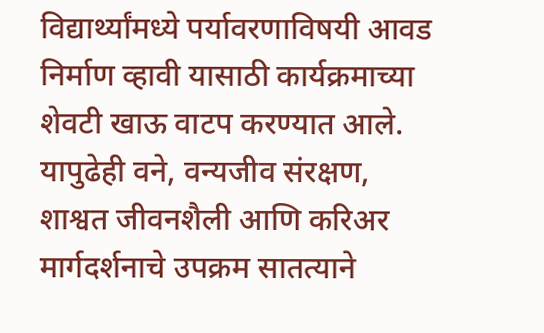विद्यार्थ्यांमध्ये पर्यावरणाविषयी आवड निर्माण व्हावी यासाठी कार्यक्रमाच्या शेवटी खाऊ वाटप करण्यात आले.
यापुढेही वने, वन्यजीव संरक्षण, शाश्वत जीवनशैली आणि करिअर मार्गदर्शनाचे उपक्रम सातत्याने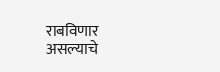राबविणार असल्याचे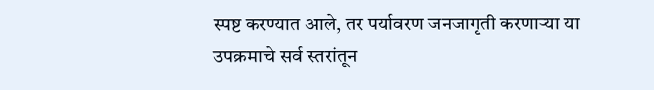स्पष्ट करण्यात आले, तर पर्यावरण जनजागृती करणाऱ्या या उपक्रमाचे सर्व स्तरांतून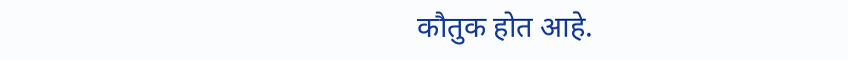कौतुक होत आहे.